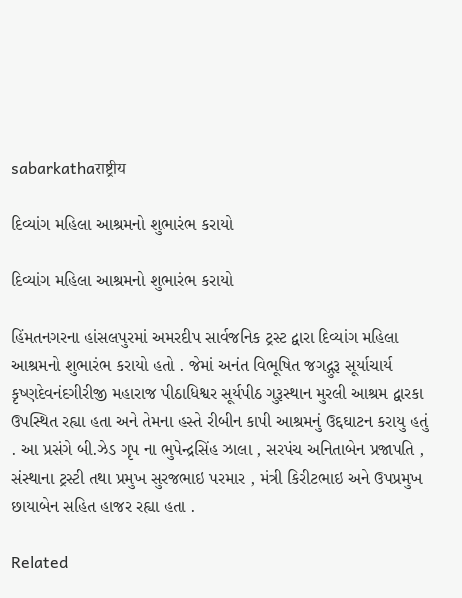sabarkathaराष्ट्रीय

દિવ્યાંગ મહિલા આશ્રમનો શુભારંભ કરાયો

દિવ્યાંગ મહિલા આશ્રમનો શુભારંભ કરાયો

હિંમતનગરના હાંસલપુરમાં અમરદીપ સાર્વજનિક ટ્રસ્ટ દ્વારા દિવ્યાંગ મહિલા આશ્રમનો શુભારંભ કરાયો હતો . જેમાં અનંત વિભૂષિત જગદ્ગુરૂ સૂર્યાચાર્ય કૃષ્ણદેવનંદગીરીજી મહારાજ પીઠાધિશ્વર સૂર્યપીઠ ગુરૂસ્થાન મુરલી આશ્રમ દ્વારકા ઉપસ્થિત રહ્યા હતા અને તેમના હસ્તે રીબીન કાપી આશ્રમનું ઉદ્દઘાટન કરાયુ હતું . આ પ્રસંગે બી.ઝેડ ગૃપ ના ભુપેન્દ્રસિંહ ઝાલા , સરપંચ અનિતાબેન પ્રજાપતિ , સંસ્થાના ટ્રસ્ટી તથા પ્રમુખ સુરજભાઇ પરમાર , મંત્રી કિરીટભાઇ અને ઉપપ્રમુખ છાયાબેન સહિત હાજર રહ્યા હતા .

Related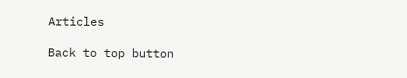Articles

Back to top button